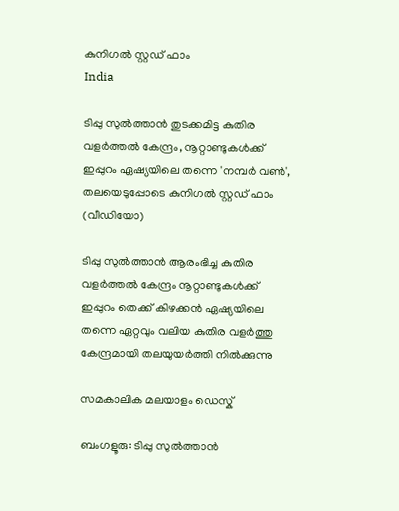കുനിഗല്‍ സ്റ്റഡ് ഫാം
India

ടിപ്പു സുല്‍ത്താന്‍ തുടക്കമിട്ട കുതിര വളര്‍ത്തല്‍ കേന്ദ്രം, നൂറ്റാണ്ടുകള്‍ക്ക് ഇപ്പുറം ഏഷ്യയിലെ തന്നെ 'നമ്പര്‍ വണ്‍', തലയെടുപ്പോടെ കുനിഗല്‍ സ്റ്റഡ് ഫാം (വീഡിയോ)

ടിപ്പു സുല്‍ത്താന്‍ ആരംഭിച്ച കുതിര വളര്‍ത്തല്‍ കേന്ദ്രം നൂറ്റാണ്ടുകള്‍ക്ക് ഇപ്പുറം തെക്ക് കിഴക്കന്‍ ഏഷ്യയിലെ തന്നെ ഏറ്റവും വലിയ കുതിര വളര്‍ത്തു കേന്ദ്രമായി തലയുയര്‍ത്തി നില്‍ക്കുന്നു

സമകാലിക മലയാളം ഡെസ്ക്

ബംഗളൂരു: ടിപ്പു സുല്‍ത്താന്‍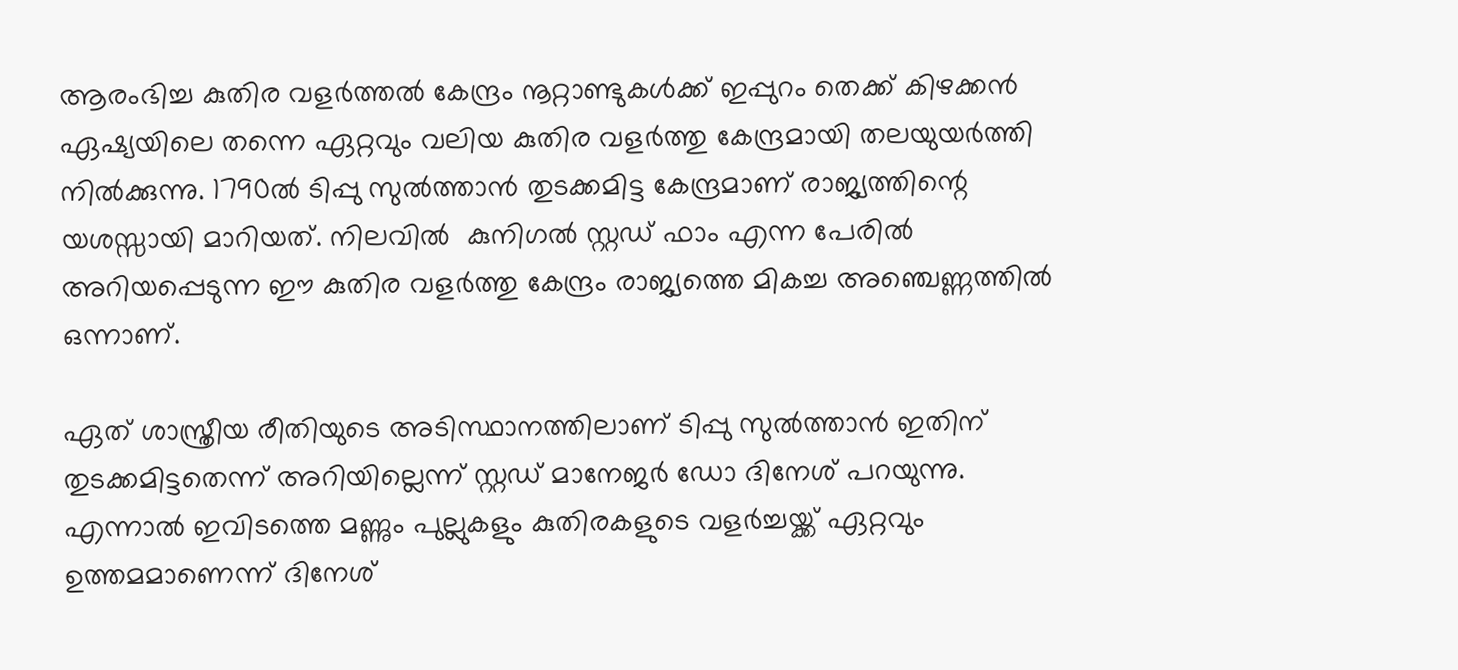ആരംഭിച്ച കുതിര വളര്‍ത്തല്‍ കേന്ദ്രം നൂറ്റാണ്ടുകള്‍ക്ക് ഇപ്പുറം തെക്ക് കിഴക്കന്‍ ഏഷ്യയിലെ തന്നെ ഏറ്റവും വലിയ കുതിര വളര്‍ത്തു കേന്ദ്രമായി തലയുയര്‍ത്തി നില്‍ക്കുന്നു. 1790ല്‍ ടിപ്പു സുല്‍ത്താന്‍ തുടക്കമിട്ട കേന്ദ്രമാണ് രാജ്യത്തിന്റെ യശസ്സായി മാറിയത്. നിലവില്‍  കുനിഗല്‍ സ്റ്റഡ് ഫാം എന്ന പേരില്‍ അറിയപ്പെടുന്ന ഈ കുതിര വളര്‍ത്തു കേന്ദ്രം രാജ്യത്തെ മികച്ച അഞ്ചെണ്ണത്തില്‍ ഒന്നാണ്.

ഏത് ശാസ്ത്രീയ രീതിയുടെ അടിസ്ഥാനത്തിലാണ് ടിപ്പു സുല്‍ത്താന്‍ ഇതിന് തുടക്കമിട്ടതെന്ന് അറിയില്ലെന്ന് സ്റ്റഡ് മാനേജര്‍ ഡോ ദിനേശ് പറയുന്നു. എന്നാല്‍ ഇവിടത്തെ മണ്ണും പുല്ലുകളും കുതിരകളുടെ വളര്‍ച്ചയ്ക്ക് ഏറ്റവും ഉത്തമമാണെന്ന് ദിനേശ്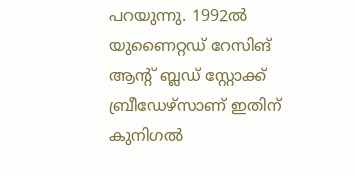പറയുന്നു. 1992ല്‍ യുണൈറ്റഡ് റേസിങ് ആന്റ് ബ്ലഡ് സ്റ്റോക്ക് ബ്രീഡേഴ്‌സാണ് ഇതിന് കുനിഗല്‍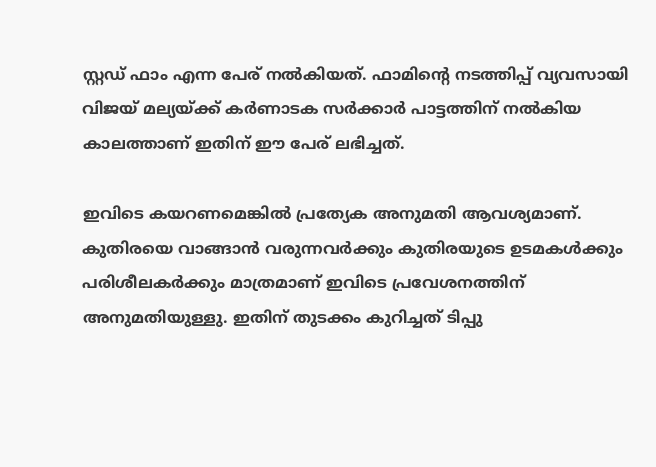സ്റ്റഡ് ഫാം എന്ന പേര് നല്‍കിയത്. ഫാമിന്റെ നടത്തിപ്പ് വ്യവസായി വിജയ് മല്യയ്ക്ക് കര്‍ണാടക സര്‍ക്കാര്‍ പാട്ടത്തിന് നല്‍കിയ കാലത്താണ് ഇതിന് ഈ പേര് ലഭിച്ചത്.

ഇവിടെ കയറണമെങ്കില്‍ പ്രത്യേക അനുമതി ആവശ്യമാണ്. കുതിരയെ വാങ്ങാന്‍ വരുന്നവര്‍ക്കും കുതിരയുടെ ഉടമകള്‍ക്കും പരിശീലകര്‍ക്കും മാത്രമാണ് ഇവിടെ പ്രവേശനത്തിന് അനുമതിയുള്ളു. ഇതിന് തുടക്കം കുറിച്ചത് ടിപ്പു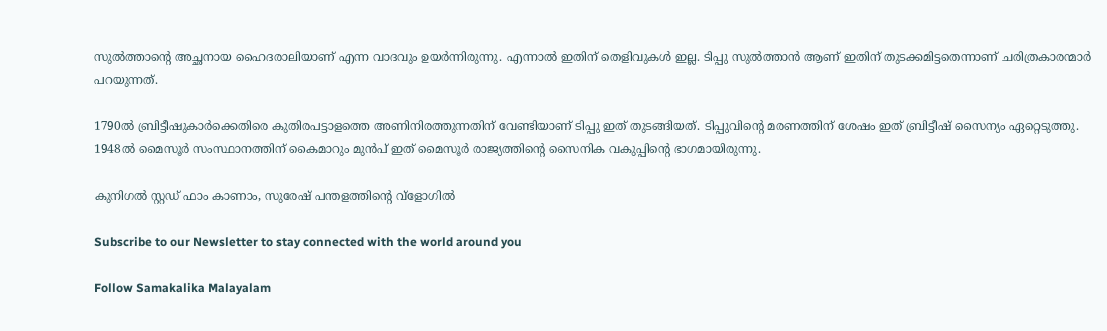സുല്‍ത്താന്റെ അച്ഛനായ ഹൈദരാലിയാണ് എന്ന വാദവും ഉയര്‍ന്നിരുന്നു. എന്നാല്‍ ഇതിന് തെളിവുകള്‍ ഇല്ല. ടിപ്പു സുല്‍ത്താന്‍ ആണ് ഇതിന് തുടക്കമിട്ടതെന്നാണ് ചരിത്രകാരന്മാര്‍ പറയുന്നത്.

1790ല്‍ ബ്രിട്ടീഷുകാര്‍ക്കെതിരെ കുതിരപട്ടാളത്തെ അണിനിരത്തുന്നതിന് വേണ്ടിയാണ് ടിപ്പു ഇത് തുടങ്ങിയത്. ടിപ്പുവിന്റെ മരണത്തിന് ശേഷം ഇത് ബ്രിട്ടീഷ് സൈന്യം ഏറ്റെടുത്തു. 1948ല്‍ മൈസൂര്‍ സംസ്ഥാനത്തിന് കൈമാറും മുന്‍പ് ഇത് മൈസൂര്‍ രാജ്യത്തിന്റെ സൈനിക വകുപ്പിന്റെ ഭാഗമായിരുന്നു.

കുനിഗല്‍ സ്റ്റഡ് ഫാം കാണാം, സുരേഷ് പന്തളത്തിന്റെ വ്‌ളോഗില്‍

Subscribe to our Newsletter to stay connected with the world around you

Follow Samakalika Malayalam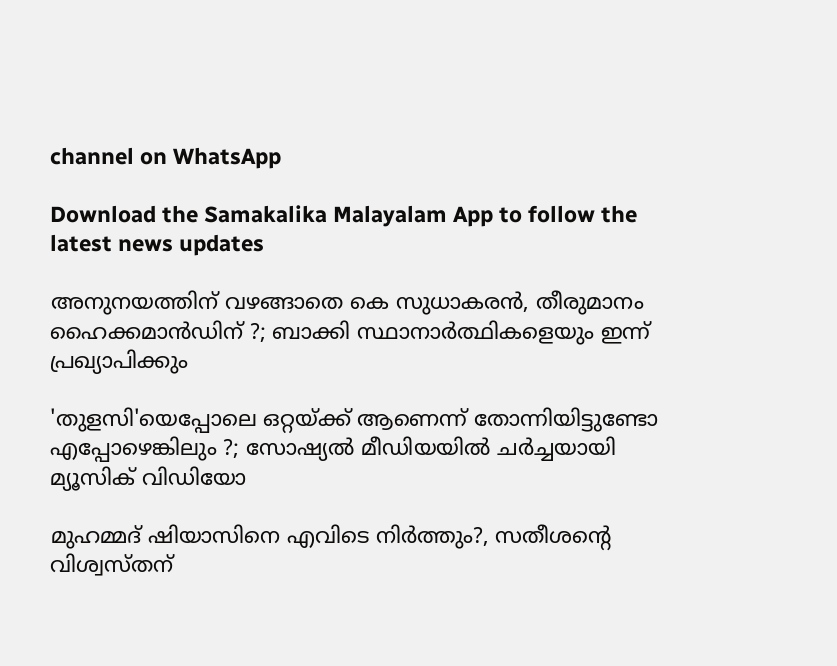channel on WhatsApp

Download the Samakalika Malayalam App to follow the latest news updates

അനുനയത്തിന് വഴങ്ങാതെ കെ സുധാകരന്‍, തീരുമാനം ഹൈക്കമാന്‍ഡിന് ?; ബാക്കി സ്ഥാനാര്‍ത്ഥികളെയും ഇന്ന് പ്രഖ്യാപിക്കും

'തുളസി'യെപ്പോലെ ഒറ്റയ്ക്ക് ആണെന്ന് തോന്നിയിട്ടുണ്ടോ എപ്പോഴെങ്കിലും ?; സോഷ്യൽ മീഡിയയിൽ ചർച്ചയായി മ്യൂസിക് വിഡിയോ

മുഹമ്മദ് ഷിയാസിനെ എവിടെ നിര്‍ത്തും?, സതീശന്‍റെ വിശ്വസ്തന്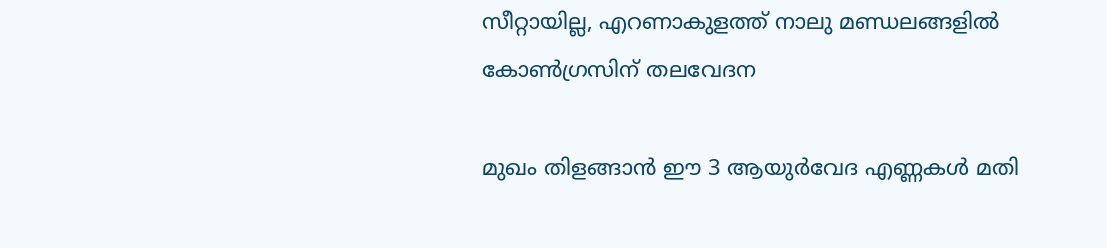സീറ്റായില്ല, എറണാകുളത്ത് നാലു മണ്ഡലങ്ങളില്‍ കോണ്‍ഗ്രസിന് തലവേദന

മുഖം തിളങ്ങാൻ ഈ 3 ആയുർവേദ എണ്ണകൾ മതി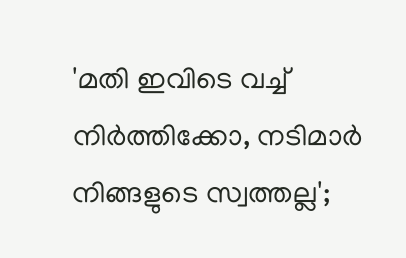'മതി ഇവിടെ വച്ച് നിർത്തിക്കോ, നടിമാർ നിങ്ങളുടെ സ്വത്തല്ല';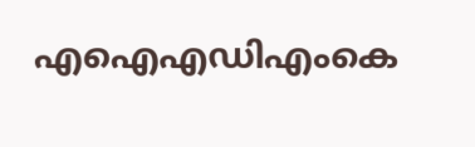എഐഎഡിഎംകെ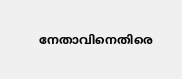നേതാവിനെതിരെ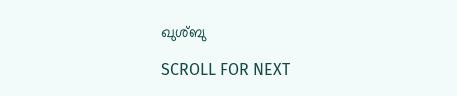ഖുശ്ബു

SCROLL FOR NEXT